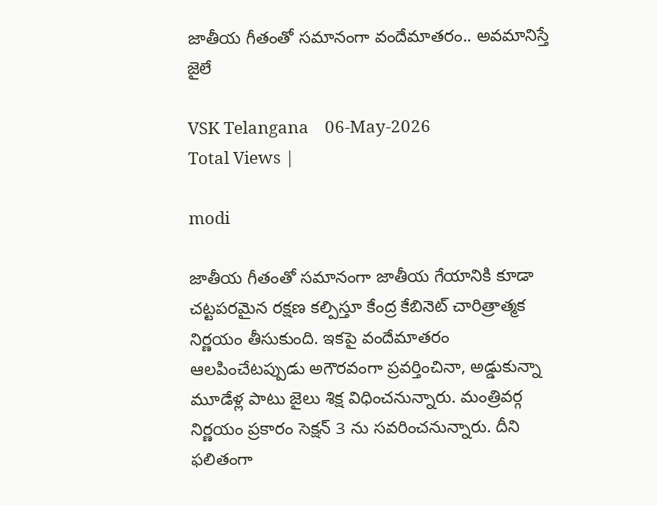జాతీయ గీతంతో సమానంగా వందేమాతరం.. అవమానిస్తే జైలే

VSK Telangana    06-May-2026
Total Views |

modi

జాతీయ గీతంతో సమానంగా జాతీయ గేయానికి కూడా చట్టపరమైన రక్షణ కల్పిస్తూ కేంద్ర కేబినెట్ చారిత్రాత్మక నిర్ణయం తీసుకుంది. ఇకపై వందేమాతరం ఆలపించేటప్పుడు అగౌరవంగా ప్రవర్తించినా, అడ్డుకున్నా మూడేళ్ల పాటు జైలు శిక్ష విధించనున్నారు. మంత్రివర్గ నిర్ణయం ప్రకారం సెక్షన్ 3 ను సవరించనున్నారు. దీని ఫలితంగా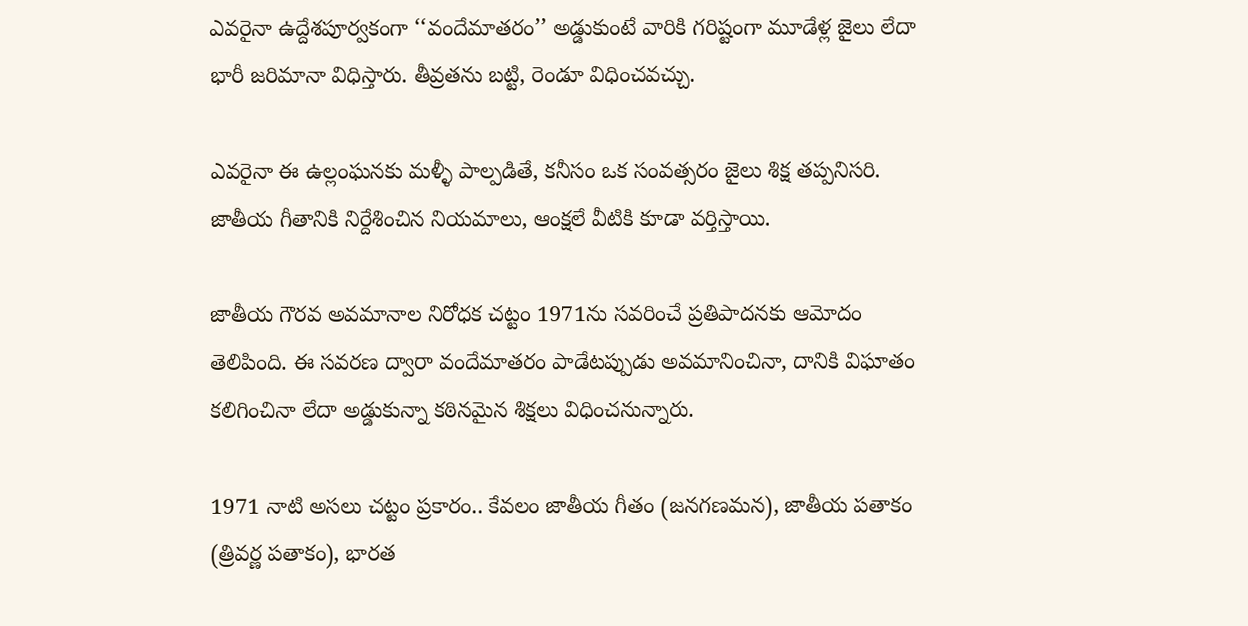ఎవరైనా ఉద్దేశపూర్వకంగా ‘‘వందేమాతరం’’ అడ్డుకుంటే వారికి గరిష్టంగా మూడేళ్ల జైలు లేదా భారీ జరిమానా విధిస్తారు. తీవ్రతను బట్టి, రెండూ విధించవచ్చు.

ఎవరైనా ఈ ఉల్లంఘనకు మళ్ళీ పాల్పడితే, కనీసం ఒక సంవత్సరం జైలు శిక్ష తప్పనిసరి. జాతీయ గీతానికి నిర్దేశించిన నియమాలు, ఆంక్షలే వీటికి కూడా వర్తిస్తాయి.

జాతీయ గౌరవ అవమానాల నిరోధక చట్టం 1971ను సవరించే ప్రతిపాదనకు ఆమోదం తెలిపింది. ఈ సవరణ ద్వారా వందేమాతరం పాడేటప్పుడు అవమానించినా, దానికి విఘాతం కలిగించినా లేదా అడ్డుకున్నా కఠినమైన శిక్షలు విధించనున్నారు.

1971 నాటి అసలు చట్టం ప్రకారం.. కేవలం జాతీయ గీతం (జనగణమన), జాతీయ పతాకం (త్రివర్ణ పతాకం), భారత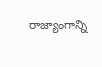రాజ్యాంగాన్ని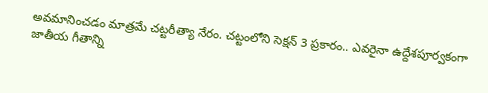అవమానించడం మాత్రమే చట్టరీత్యా నేరం. చట్టంలోని సెక్షన్ 3 ప్రకారం.. ఎవరైనా ఉద్దేశపూర్వకంగా జాతీయ గీతాన్ని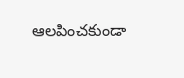ఆలపించకుండా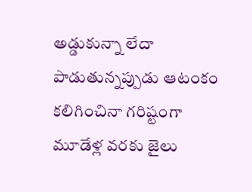అడ్డుకున్నా లేదా పాడుతున్నప్పుడు ఆటంకం కలిగించినా గరిష్టంగా మూడేళ్ల వరకు జైలు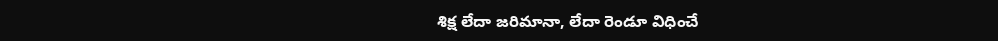శిక్ష లేదా జరిమానా, లేదా రెండూ విధించే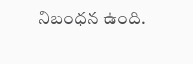నిబంధన ఉంది.